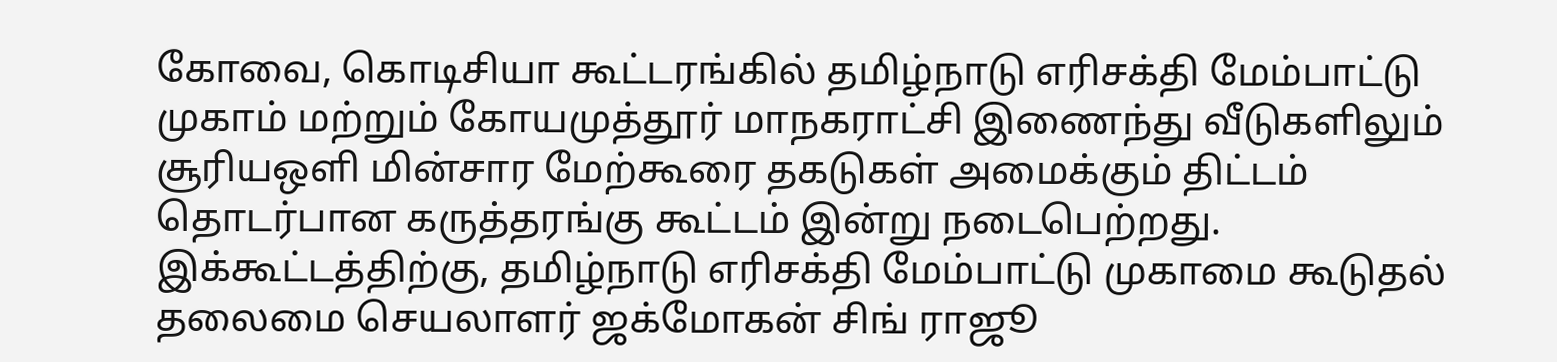கோவை, கொடிசியா கூட்டரங்கில் தமிழ்நாடு எரிசக்தி மேம்பாட்டு முகாம் மற்றும் கோயமுத்தூர் மாநகராட்சி இணைந்து வீடுகளிலும் சூரியஒளி மின்சார மேற்கூரை தகடுகள் அமைக்கும் திட்டம் தொடர்பான கருத்தரங்கு கூட்டம் இன்று நடைபெற்றது.
இக்கூட்டத்திற்கு, தமிழ்நாடு எரிசக்தி மேம்பாட்டு முகாமை கூடுதல் தலைமை செயலாளர் ஜக்மோகன் சிங் ராஜூ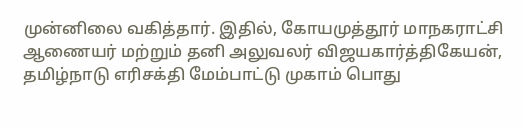முன்னிலை வகித்தார். இதில், கோயமுத்தூர் மாநகராட்சி ஆணையர் மற்றும் தனி அலுவலர் விஜயகார்த்திகேயன், தமிழ்நாடு எரிசக்தி மேம்பாட்டு முகாம் பொது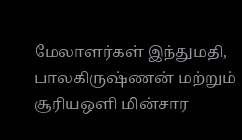மேலாளர்கள் இந்துமதி, பாலகிருஷ்ணன் மற்றும் சூரியஒளி மின்சார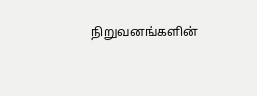நிறுவனங்களின்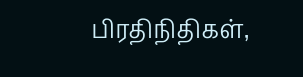பிரதிநிதிகள்,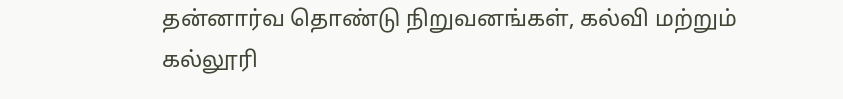தன்னார்வ தொண்டு நிறுவனங்கள், கல்வி மற்றும் கல்லூரி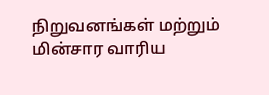நிறுவனங்கள் மற்றும் மின்சார வாரிய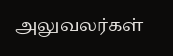அலுவலர்கள்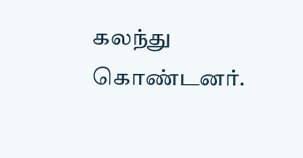கலந்து கொண்டனர்.